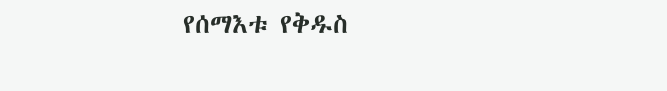የሰማእቱ የቅዱስ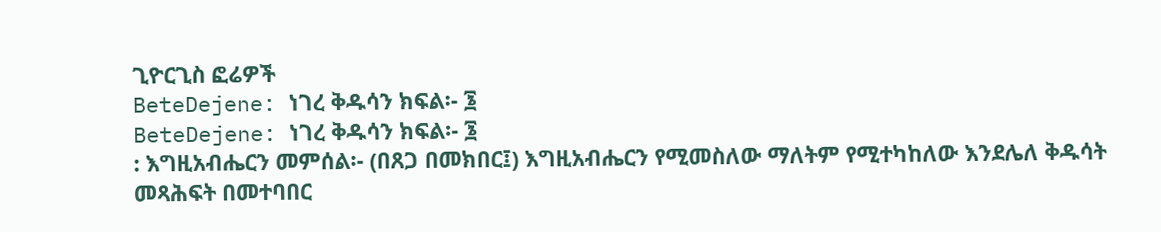ጊዮርጊስ ፎሬዎች
BeteDejene: ነገረ ቅዱሳን ክፍል፡- ፮
BeteDejene: ነገረ ቅዱሳን ክፍል፡- ፮
: እግዚአብሔርን መምሰል፡- (በጸጋ በመክበር፤) እግዚአብሔርን የሚመስለው ማለትም የሚተካከለው እንደሌለ ቅዱሳት መጻሕፍት በመተባበር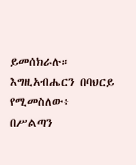ይመሰክራሉ። እግዚአብሔርን በባህርይ የሚመስለው፥ በሥልጣን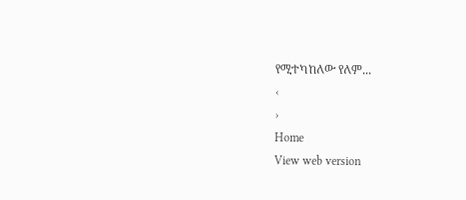የሚተካከለው የለም...
‹
›
Home
View web version